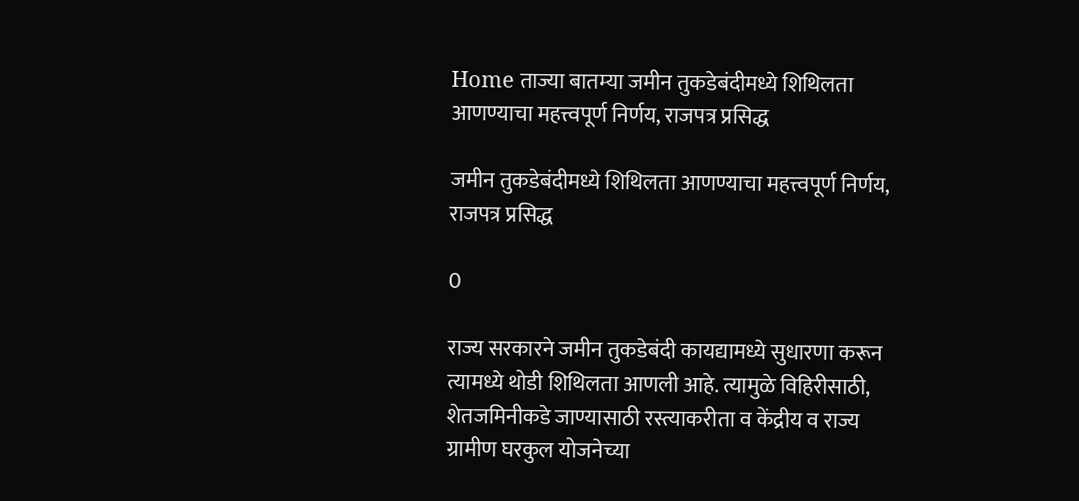Home ताज्या बातम्या जमीन तुकडेबंदीमध्ये शिथिलता आणण्याचा महत्त्वपूर्ण निर्णय, राजपत्र प्रसिद्ध

जमीन तुकडेबंदीमध्ये शिथिलता आणण्याचा महत्त्वपूर्ण निर्णय, राजपत्र प्रसिद्ध

0

राज्य सरकारने जमीन तुकडेबंदी कायद्यामध्ये सुधारणा करून त्यामध्ये थोडी शिथिलता आणली आहे. त्यामुळे विहिरीसाठी, शेतजमिनीकडे जाण्यासाठी रस्त्याकरीता व केंद्रीय व राज्य ग्रामीण घरकुल योजनेच्या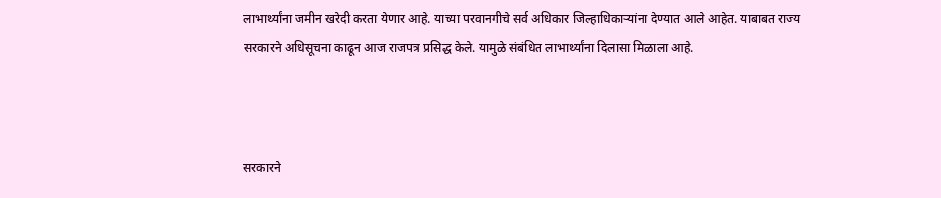लाभार्थ्यांना जमीन खरेदी करता येणार आहे. याच्या परवानगीचे सर्व अधिकार जिल्हाधिकाऱ्यांना देण्यात आले आहेत. याबाबत राज्य सरकारने अधिसूचना काढून आज राजपत्र प्रसिद्ध केले. यामुळे संबंधित लाभार्थ्यांना दिलासा मिळाला आहे.



सरकारने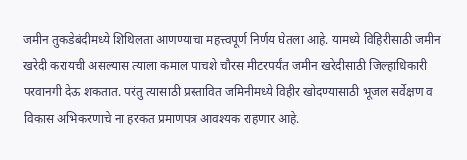जमीन तुकडेबंदीमध्ये शिथिलता आणण्याचा महत्त्वपूर्ण निर्णय घेतला आहे. यामध्ये विहिरीसाठी जमीन खरेदी करायची असल्यास त्याला कमाल पाचशे चौरस मीटरपर्यंत जमीन खरेदीसाठी जिल्हाधिकारी परवानगी देऊ शकतात. परंतु त्यासाठी प्रस्तावित जमिनीमध्ये विहीर खोदण्यासाठी भूजल सर्वेक्षण व विकास अभिकरणाचे ना हरकत प्रमाणपत्र आवश्यक राहणार आहे.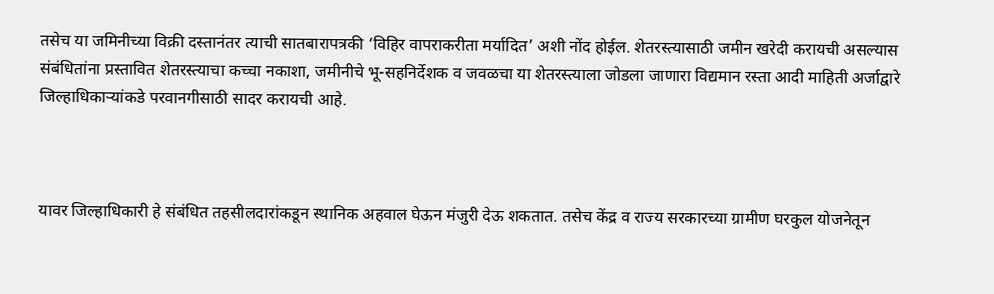तसेच या जमिनीच्या विक्री दस्तानंतर त्याची सातबारापत्रकी ‘विहिर वापराकरीता मर्यादित’ अशी नोंद होईल. शेतरस्त्यासाठी जमीन खरेदी करायची असल्यास संबंधितांना प्रस्तावित शेतरस्त्याचा कच्चा नकाशा, जमीनीचे भू-सहनिर्देशक व जवळचा या शेतरस्त्याला जोडला जाणारा विद्यमान रस्ता आदी माहिती अर्जाद्वारे जिल्हाधिकाऱ्यांकडे परवानगीसाठी सादर करायची आहे.



यावर जिल्हाधिकारी हे संबंधित तहसीलदारांकडून स्थानिक अहवाल घेऊन मंजुरी देऊ शकतात. तसेच केंद्र व राज्य सरकारच्या ग्रामीण घरकुल योजनेतून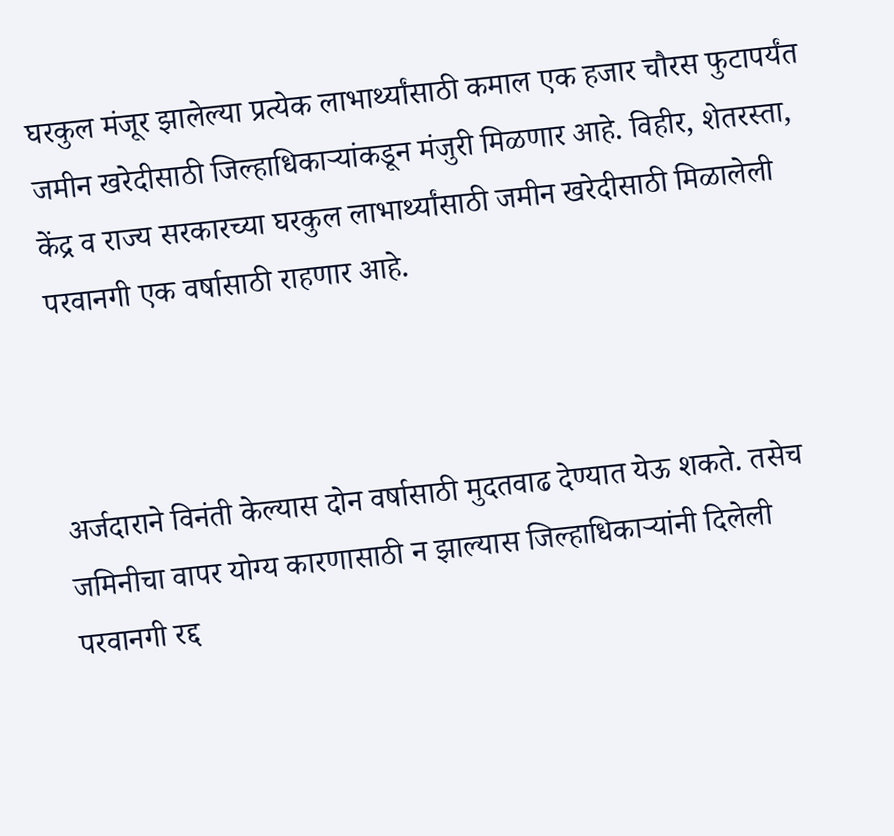घरकुल मंजूर झालेल्या प्रत्येक लाभार्थ्यांसाठी कमाल एक हजार चौरस फुटापर्यंत जमीन खरेदीसाठी जिल्हाधिकाऱ्यांकडून मंजुरी मिळणार आहे. विहीर, शेतरस्ता, केंद्र व राज्य सरकारच्या घरकुल लाभार्थ्यांसाठी जमीन खरेदीसाठी मिळालेली परवानगी एक वर्षासाठी राहणार आहे.



अर्जदाराने विनंती केल्यास दोन वर्षासाठी मुदतवाढ देण्यात येऊ शकते. तसेच जमिनीचा वापर योग्य कारणासाठी न झाल्यास जिल्हाधिकाऱ्यांनी दिलेली परवानगी रद्द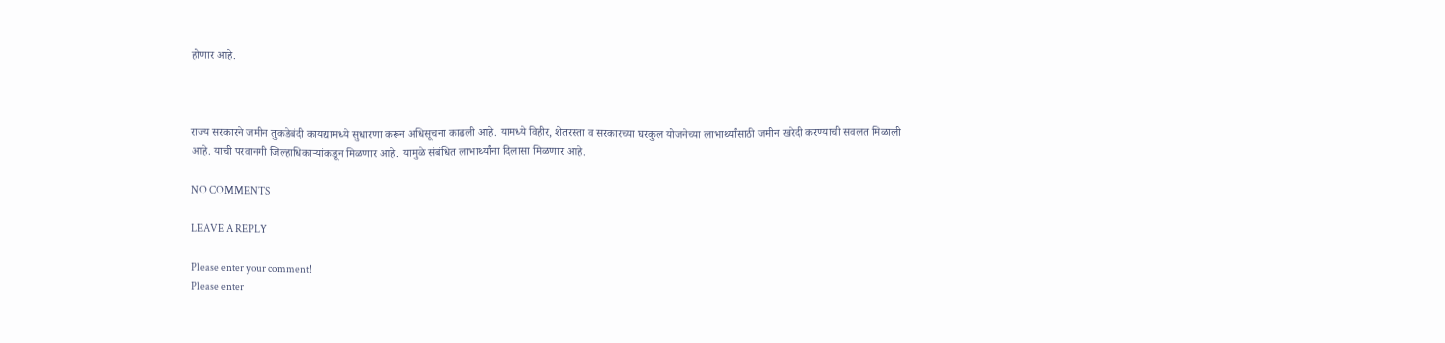होणार आहे.



राज्य सरकारने जमीन तुकडेबंदी कायद्यामध्ये सुधारणा करून अधिसूचना काढली आहे. यामध्ये विहीर, शेतरस्ता व सरकारच्या घरकुल योजनेच्या लाभार्थ्यांसाठी जमीन खरेदी करण्याची सवलत मिळाली आहे. याची परवानगी जिल्हाधिकाऱ्यांकडून मिळणार आहे. यामुळे संबंधित लाभार्थ्यांना दिलासा मिळणार आहे.

NO COMMENTS

LEAVE A REPLY

Please enter your comment!
Please enter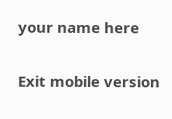your name here

Exit mobile version